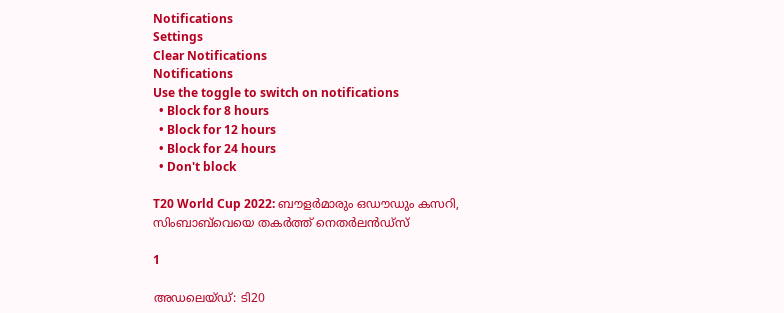Notifications
Settings
Clear Notifications
Notifications
Use the toggle to switch on notifications
  • Block for 8 hours
  • Block for 12 hours
  • Block for 24 hours
  • Don't block

T20 World Cup 2022: ബൗളര്‍മാരും ഒഡൗഡും കസറി, സിംബാബ്‌വെയെ തകര്‍ത്ത് നെതര്‍ലന്‍ഡ്‌സ്

1

അഡലെയ്ഡ്: ടി20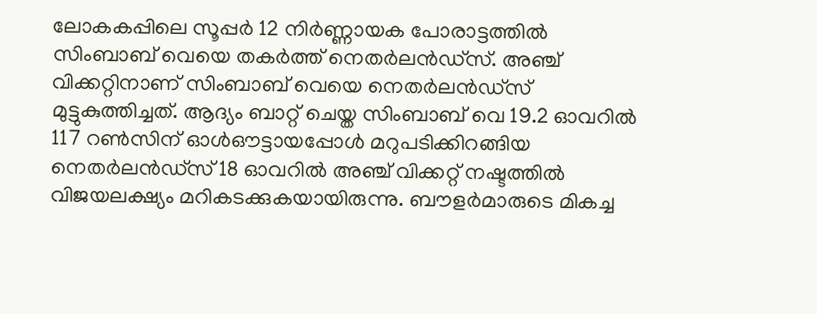ലോകകപ്പിലെ സൂപ്പര്‍ 12 നിര്‍ണ്ണായക പോരാട്ടത്തില്‍ സിംബാബ് വെയെ തകര്‍ത്ത് നെതര്‍ലന്‍ഡ്‌സ്. അഞ്ച് വിക്കറ്റിനാണ് സിംബാബ് വെയെ നെതര്‍ലന്‍ഡ്‌സ് മുട്ടുകുത്തിച്ചത്. ആദ്യം ബാറ്റ് ചെയ്ത സിംബാബ് വെ 19.2 ഓവറില്‍ 117 റണ്‍സിന് ഓള്‍ഔട്ടായപ്പോള്‍ മറുപടിക്കിറങ്ങിയ നെതര്‍ലന്‍ഡ്‌സ് 18 ഓവറില്‍ അഞ്ച് വിക്കറ്റ് നഷ്ടത്തില്‍ വിജയലക്ഷ്യം മറികടക്കുകയായിരുന്നു. ബൗളര്‍മാരുടെ മികച്ച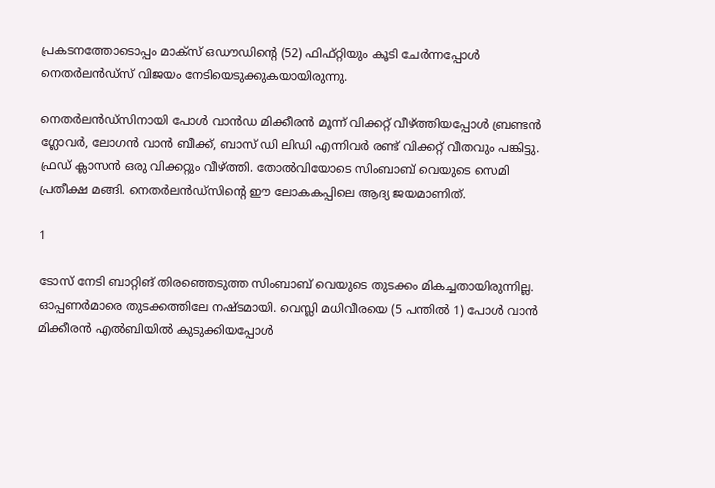പ്രകടനത്തോടൊപ്പം മാക്‌സ് ഒഡൗഡിന്റെ (52) ഫിഫ്റ്റിയും കൂടി ചേര്‍ന്നപ്പോള്‍ നെതര്‍ലന്‍ഡ്‌സ് വിജയം നേടിയെടുക്കുകയായിരുന്നു.

നെതര്‍ലന്‍ഡ്‌സിനായി പോള്‍ വാന്‍ഡ മിക്കീരന്‍ മൂന്ന് വിക്കറ്റ് വീഴ്ത്തിയപ്പോള്‍ ബ്രണ്ടന്‍ ഗ്ലോവര്‍, ലോഗന്‍ വാന്‍ ബീക്ക്, ബാസ് ഡി ലിഡി എന്നിവര്‍ രണ്ട് വിക്കറ്റ് വീതവും പങ്കിട്ടു. ഫ്രഡ് ക്ലാസന്‍ ഒരു വിക്കറ്റും വീഴ്ത്തി. തോല്‍വിയോടെ സിംബാബ് വെയുടെ സെമി പ്രതീക്ഷ മങ്ങി. നെതര്‍ലന്‍ഡ്‌സിന്റെ ഈ ലോകകപ്പിലെ ആദ്യ ജയമാണിത്.

1

ടോസ് നേടി ബാറ്റിങ് തിരഞ്ഞെടുത്ത സിംബാബ് വെയുടെ തുടക്കം മികച്ചതായിരുന്നില്ല. ഓപ്പണര്‍മാരെ തുടക്കത്തിലേ നഷ്ടമായി. വെസ്ലി മധിവീരയെ (5 പന്തില്‍ 1) പോള്‍ വാന്‍ മിക്കീരന്‍ എല്‍ബിയില്‍ കുടുക്കിയപ്പോള്‍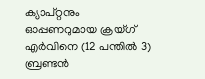ക്യാപ്റ്റനും ഓപ്പണറുമായ ക്രയ്ഗ് എര്‍വിനെ (12 പന്തില്‍ 3) ബ്രണ്ടന്‍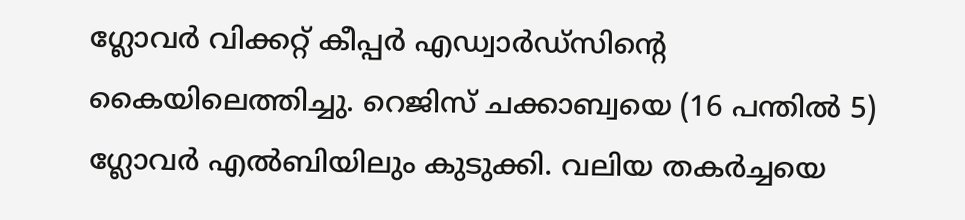ഗ്ലോവര്‍ വിക്കറ്റ് കീപ്പര്‍ എഡ്വാര്‍ഡ്‌സിന്റെ കൈയിലെത്തിച്ചു. റെജിസ് ചക്കാബ്വയെ (16 പന്തില്‍ 5) ഗ്ലോവര്‍ എല്‍ബിയിലും കുടുക്കി. വലിയ തകര്‍ച്ചയെ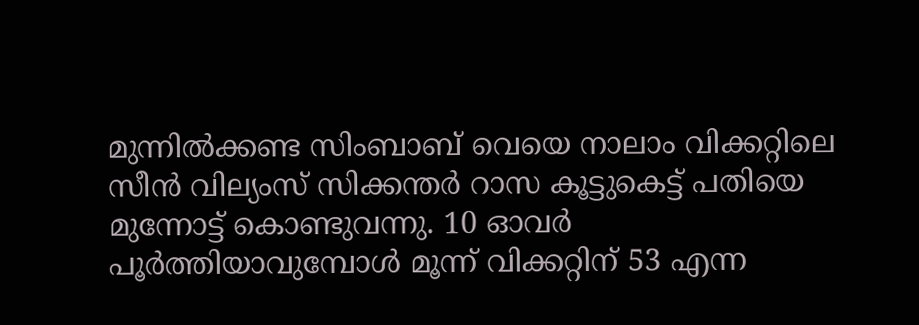മുന്നില്‍ക്കണ്ട സിംബാബ് വെയെ നാലാം വിക്കറ്റിലെ സീന്‍ വില്യംസ് സിക്കന്തര്‍ റാസ കൂട്ടുകെട്ട് പതിയെ മുന്നോട്ട് കൊണ്ടുവന്നു. 10 ഓവര്‍ പൂര്‍ത്തിയാവുമ്പോള്‍ മൂന്ന് വിക്കറ്റിന് 53 എന്ന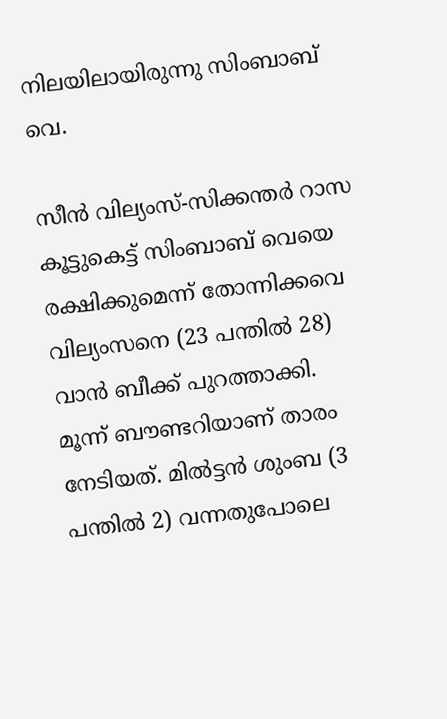നിലയിലായിരുന്നു സിംബാബ് വെ.

സീന്‍ വില്യംസ്-സിക്കന്തര്‍ റാസ കൂട്ടുകെട്ട് സിംബാബ് വെയെ രക്ഷിക്കുമെന്ന് തോന്നിക്കവെ വില്യംസനെ (23 പന്തില്‍ 28) വാന്‍ ബീക്ക് പുറത്താക്കി. മൂന്ന് ബൗണ്ടറിയാണ് താരം നേടിയത്. മില്‍ട്ടന്‍ ശുംബ (3 പന്തില്‍ 2) വന്നതുപോലെ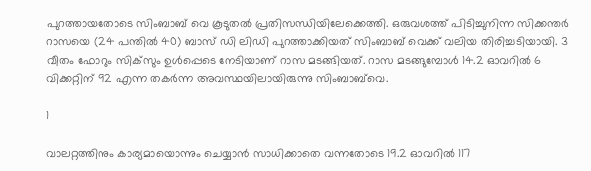പുറത്തായതോടെ സിംബാബ് വെ കൂടുതല്‍ പ്രതിസന്ധിയിലേക്കെത്തി. ഒരുവശത്ത് പിടിച്ചുനിന്ന സിക്കന്തര്‍ റാസയെ (24 പന്തില്‍ 40) ബാസ് ഡി ലിഡി പുറത്താക്കിയത് സിംബാബ് വെക്ക് വലിയ തിരിച്ചടിയായി. 3 വീതം ഫോറും സിക്‌സും ഉള്‍പ്പെടെ നേടിയാണ് റാസ മടങ്ങിയത്. റാസ മടങ്ങുമ്പോള്‍ 14.2 ഓവറില്‍ 6 വിക്കറ്റിന് 92 എന്ന തകര്‍ന്ന അവസ്ഥയിലായിരുന്നു സിംബാബ്‌വെ.

1

വാലറ്റത്തിനും കാര്യമായൊന്നും ചെയ്യാന്‍ സാധിക്കാതെ വന്നതോടെ 19.2 ഓവറില്‍ 117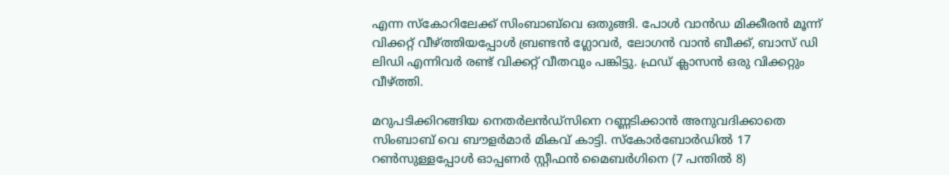എന്ന സ്‌കോറിലേക്ക് സിംബാബ്‌വെ ഒതുങ്ങി. പോള്‍ വാന്‍ഡ മിക്കീരന്‍ മൂന്ന് വിക്കറ്റ് വീഴ്ത്തിയപ്പോള്‍ ബ്രണ്ടന്‍ ഗ്ലോവര്‍, ലോഗന്‍ വാന്‍ ബീക്ക്, ബാസ് ഡി ലിഡി എന്നിവര്‍ രണ്ട് വിക്കറ്റ് വീതവും പങ്കിട്ടു. ഫ്രഡ് ക്ലാസന്‍ ഒരു വിക്കറ്റും വീഴ്ത്തി.

മറുപടിക്കിറങ്ങിയ നെതര്‍ലന്‍ഡ്‌സിനെ റണ്ണടിക്കാന്‍ അനുവദിക്കാതെ സിംബാബ് വെ ബൗളര്‍മാര്‍ മികവ് കാട്ടി. സ്‌കോര്‍ബോര്‍ഡില്‍ 17 റണ്‍സുള്ളപ്പോള്‍ ഓപ്പണര്‍ സ്റ്റീഫന്‍ മൈബര്‍ഗിനെ (7 പന്തില്‍ 8)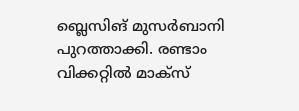ബ്ലെസിങ് മുസര്‍ബാനി പുറത്താക്കി. രണ്ടാം വിക്കറ്റില്‍ മാക്‌സ്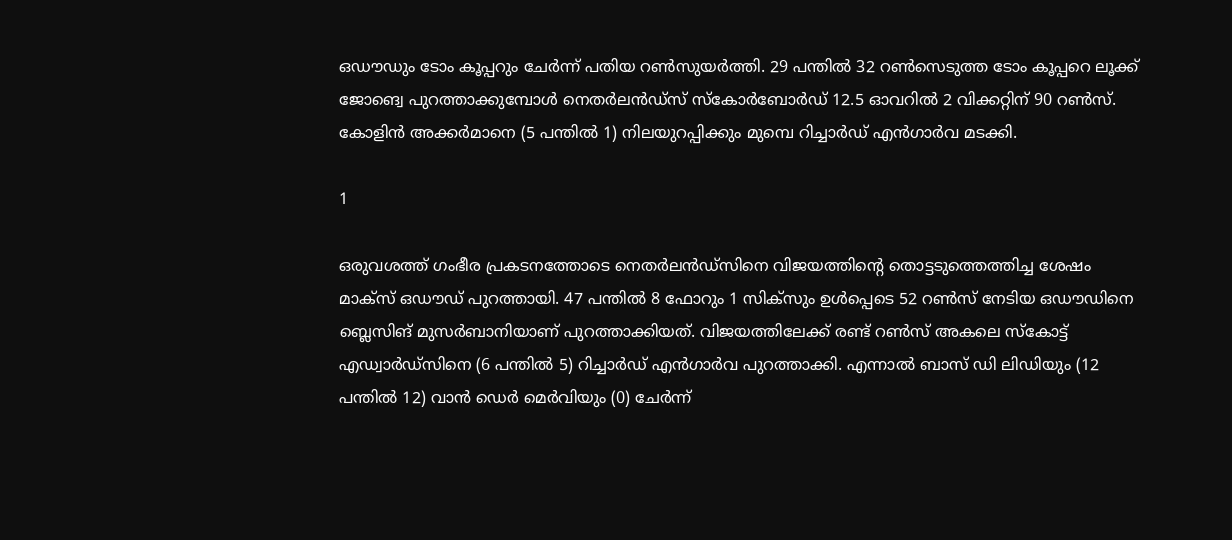ഒഡൗഡും ടോം കൂപ്പറും ചേര്‍ന്ന് പതിയ റണ്‍സുയര്‍ത്തി. 29 പന്തില്‍ 32 റണ്‍സെടുത്ത ടോം കൂപ്പറെ ലൂക്ക് ജോങ്വെ പുറത്താക്കുമ്പോള്‍ നെതര്‍ലന്‍ഡ്‌സ് സ്‌കോര്‍ബോര്‍ഡ് 12.5 ഓവറില്‍ 2 വിക്കറ്റിന് 90 റണ്‍സ്. കോളിന്‍ അക്കര്‍മാനെ (5 പന്തില്‍ 1) നിലയുറപ്പിക്കും മുമ്പെ റിച്ചാര്‍ഡ് എന്‍ഗാര്‍വ മടക്കി.

1

ഒരുവശത്ത് ഗംഭീര പ്രകടനത്തോടെ നെതര്‍ലന്‍ഡ്‌സിനെ വിജയത്തിന്റെ തൊട്ടടുത്തെത്തിച്ച ശേഷം മാക്‌സ് ഒഡൗഡ് പുറത്തായി. 47 പന്തില്‍ 8 ഫോറും 1 സിക്‌സും ഉള്‍പ്പെടെ 52 റണ്‍സ് നേടിയ ഒഡൗഡിനെ ബ്ലെസിങ് മുസര്‍ബാനിയാണ് പുറത്താക്കിയത്. വിജയത്തിലേക്ക് രണ്ട് റണ്‍സ് അകലെ സ്‌കോട്ട് എഡ്വാര്‍ഡ്‌സിനെ (6 പന്തില്‍ 5) റിച്ചാര്‍ഡ് എന്‍ഗാര്‍വ പുറത്താക്കി. എന്നാല്‍ ബാസ് ഡി ലിഡിയും (12 പന്തില്‍ 12) വാന്‍ ഡെര്‍ മെര്‍വിയും (0) ചേര്‍ന്ന്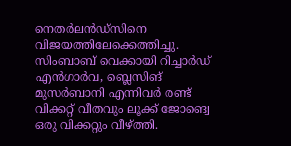നെതര്‍ലന്‍ഡ്‌സിനെ വിജയത്തിലേക്കെത്തിച്ചു. സിംബാബ് വെക്കായി റിച്ചാര്‍ഡ് എന്‍ഗാര്‍വ, ബ്ലെസിങ് മുസര്‍ബാനി എന്നിവര്‍ രണ്ട് വിക്കറ്റ് വീതവും ലൂക്ക് ജോങ്വെ ഒരു വിക്കറ്റും വീഴ്ത്തി.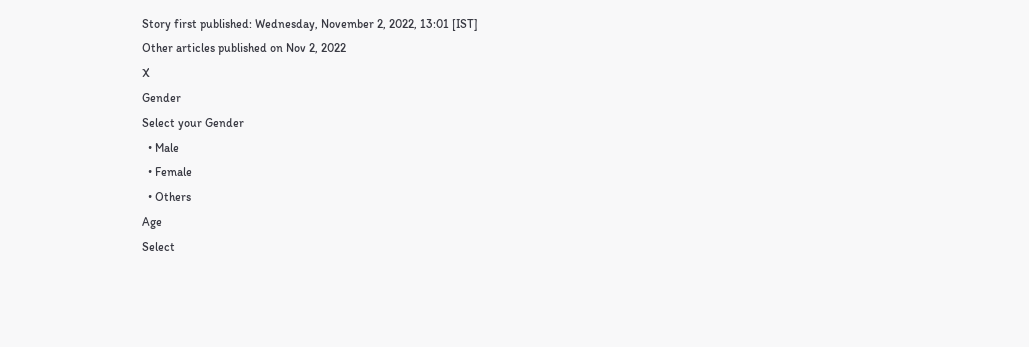Story first published: Wednesday, November 2, 2022, 13:01 [IST]
Other articles published on Nov 2, 2022
X
Gender
Select your Gender
  • Male
  • Female
  • Others
Age
Select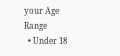your Age Range
  • Under 18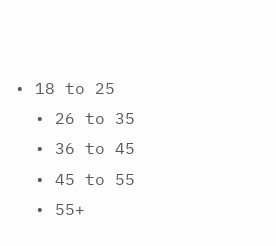• 18 to 25
  • 26 to 35
  • 36 to 45
  • 45 to 55
  • 55+